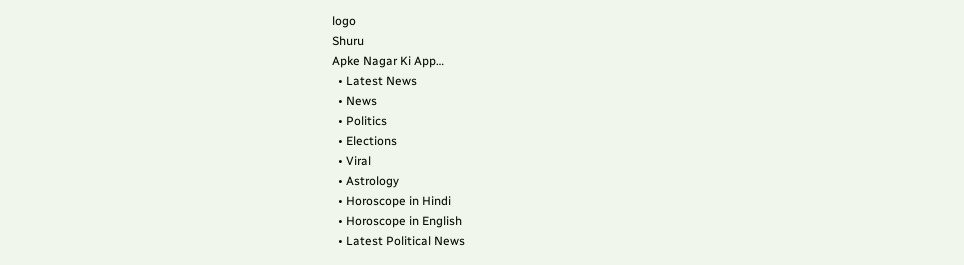logo
Shuru
Apke Nagar Ki App…
  • Latest News
  • News
  • Politics
  • Elections
  • Viral
  • Astrology
  • Horoscope in Hindi
  • Horoscope in English
  • Latest Political News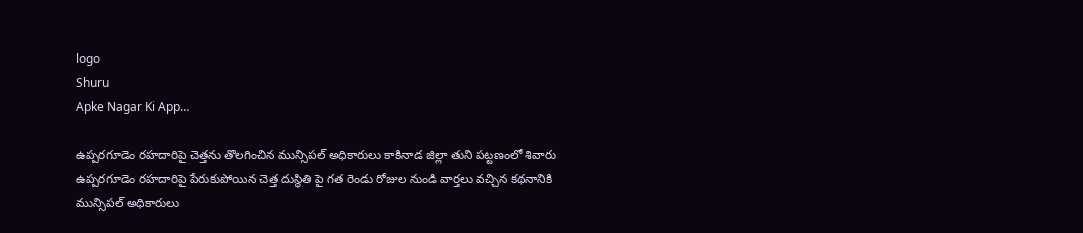logo
Shuru
Apke Nagar Ki App…

ఉప్పరగూడెం రహదారిపై చెత్తను తొలగించిన మున్సిపల్ అధికారులు కాకినాడ జిల్లా తుని పట్టణంలో శివారు ఉప్పరగూడెం రహదారిపై పేరుకుపోయిన చెత్త దుస్థితి పై గత రెండు రోజుల నుండి వార్తలు వచ్చిన కథనానికి మున్సిపల్ అధికారులు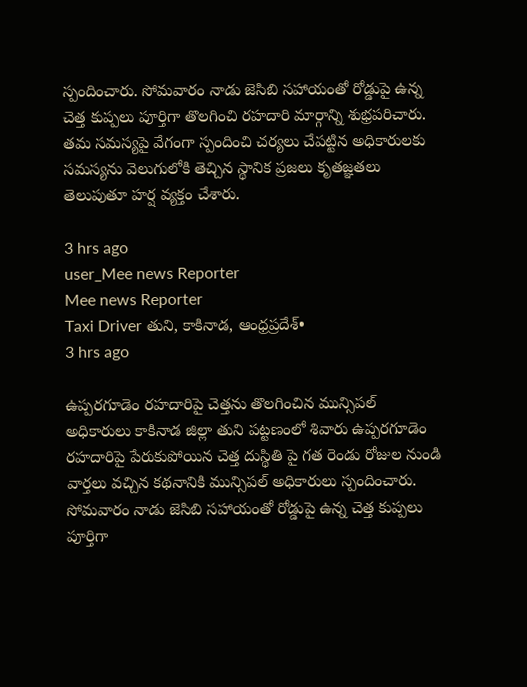స్పందించారు. సోమవారం నాడు జెసిబి సహాయంతో రోడ్డుపై ఉన్న చెత్త కుప్పలు పూర్తిగా తొలగించి రహదారి మార్గాన్ని శుభ్రపరిచారు. తమ సమస్యపై వేగంగా స్పందించి చర్యలు చేపట్టిన అధికారులకు సమస్యను వెలుగులోకి తెచ్చిన స్థానిక ప్రజలు కృతజ్ఞతలు తెలుపుతూ హర్ష వ్యక్తం చేశారు.

3 hrs ago
user_Mee news Reporter
Mee news Reporter
Taxi Driver తుని, కాకినాడ, ఆంధ్రప్రదేశ్•
3 hrs ago

ఉప్పరగూడెం రహదారిపై చెత్తను తొలగించిన మున్సిపల్ అధికారులు కాకినాడ జిల్లా తుని పట్టణంలో శివారు ఉప్పరగూడెం రహదారిపై పేరుకుపోయిన చెత్త దుస్థితి పై గత రెండు రోజుల నుండి వార్తలు వచ్చిన కథనానికి మున్సిపల్ అధికారులు స్పందించారు. సోమవారం నాడు జెసిబి సహాయంతో రోడ్డుపై ఉన్న చెత్త కుప్పలు పూర్తిగా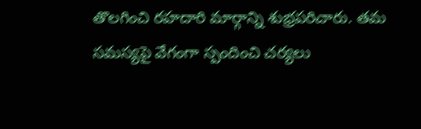తొలగించి రహదారి మార్గాన్ని శుభ్రపరిచారు. తమ సమస్యపై వేగంగా స్పందించి చర్యలు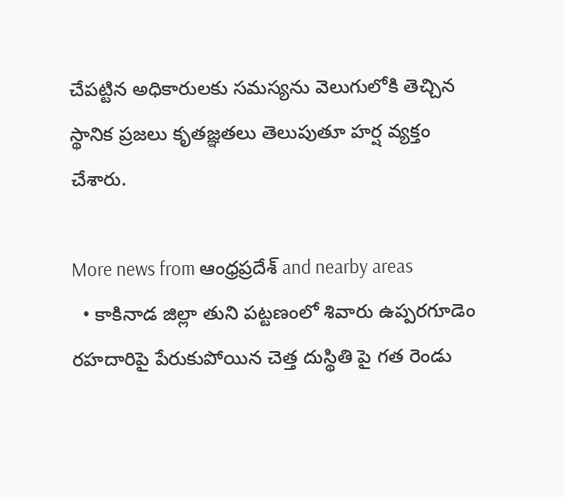చేపట్టిన అధికారులకు సమస్యను వెలుగులోకి తెచ్చిన స్థానిక ప్రజలు కృతజ్ఞతలు తెలుపుతూ హర్ష వ్యక్తం చేశారు.

More news from ఆంధ్రప్రదేశ్ and nearby areas
  • కాకినాడ జిల్లా తుని పట్టణంలో శివారు ఉప్పరగూడెం రహదారిపై పేరుకుపోయిన చెత్త దుస్థితి పై గత రెండు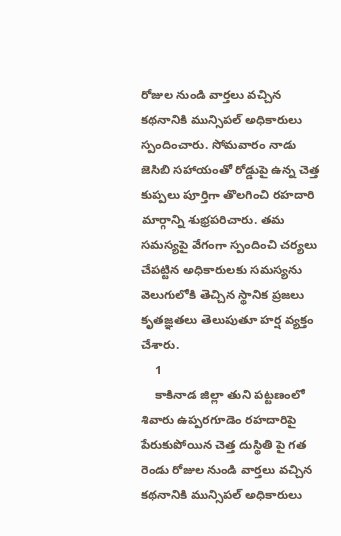రోజుల నుండి వార్తలు వచ్చిన కథనానికి మున్సిపల్ అధికారులు స్పందించారు. సోమవారం నాడు జెసిబి సహాయంతో రోడ్డుపై ఉన్న చెత్త కుప్పలు పూర్తిగా తొలగించి రహదారి మార్గాన్ని శుభ్రపరిచారు. తమ సమస్యపై వేగంగా స్పందించి చర్యలు చేపట్టిన అధికారులకు సమస్యను వెలుగులోకి తెచ్చిన స్థానిక ప్రజలు కృతజ్ఞతలు తెలుపుతూ హర్ష వ్యక్తం చేశారు.
    1
    కాకినాడ జిల్లా తుని పట్టణంలో శివారు ఉప్పరగూడెం రహదారిపై పేరుకుపోయిన చెత్త దుస్థితి పై గత రెండు రోజుల నుండి వార్తలు వచ్చిన కథనానికి మున్సిపల్ అధికారులు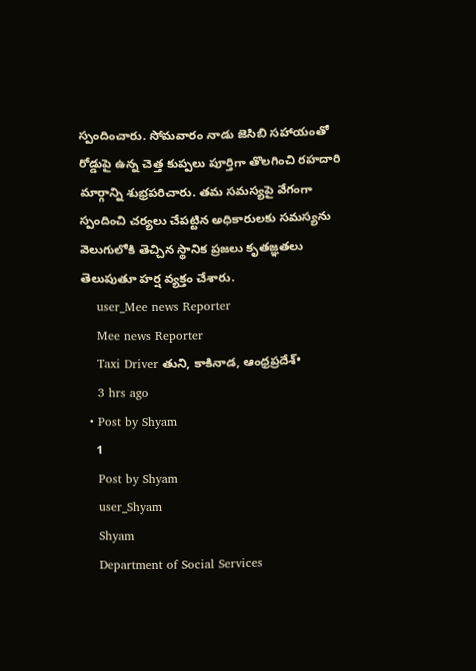స్పందించారు. సోమవారం నాడు జెసిబి సహాయంతో రోడ్డుపై ఉన్న చెత్త కుప్పలు పూర్తిగా తొలగించి రహదారి మార్గాన్ని శుభ్రపరిచారు. తమ సమస్యపై వేగంగా స్పందించి చర్యలు చేపట్టిన అధికారులకు సమస్యను వెలుగులోకి తెచ్చిన స్థానిక ప్రజలు కృతజ్ఞతలు తెలుపుతూ హర్ష వ్యక్తం చేశారు.
    user_Mee news Reporter
    Mee news Reporter
    Taxi Driver తుని, కాకినాడ, ఆంధ్రప్రదేశ్•
    3 hrs ago
  • Post by Shyam
    1
    Post by Shyam
    user_Shyam
    Shyam
    Department of Social Services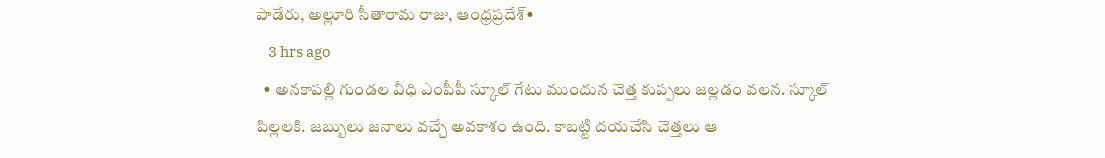పాడేరు, అల్లూరి సీతారామ రాజు, ఆంధ్రప్రదేశ్•
    3 hrs ago
  • అనకాపల్లి గుండల వీధి ఎంపీపీ స్కూల్ గేటు ముందున చెత్త కుప్పలు జల్లడం వలన. స్కూల్ పిల్లలకి. జబ్బులు జనాలు వచ్చే అవకాశం ఉంది. కాబట్టి దయచేసి చెత్తలు ఆ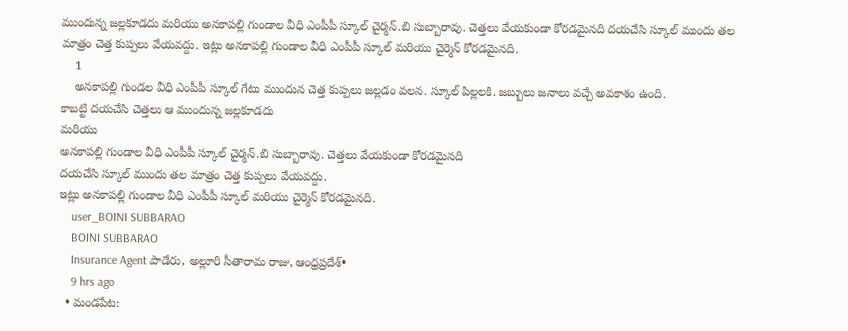ముందున్న జల్లకూడదు మరియు అనకాపల్లి గుండాల వీధి ఎంపీపీ స్కూల్ చైర్మన్.బి సుబ్బారావు. చెత్తలు వేయకుండా కోరడమైనది దయచేసి స్కూల్ ముందు తల మాత్రం చెత్త కుప్పలు వేయవద్దు. ఇట్లు అనకాపల్లి గుండాల వీధి ఎంపీపీ స్కూల్ మరియు చైర్మెన్ కోరడమైనది.
    1
    అనకాపల్లి గుండల వీధి ఎంపీపీ స్కూల్ గేటు ముందున చెత్త కుప్పలు జల్లడం వలన. స్కూల్ పిల్లలకి. జబ్బులు జనాలు వచ్చే అవకాశం ఉంది.
కాబట్టి దయచేసి చెత్తలు ఆ ముందున్న జల్లకూడదు
మరియు
అనకాపల్లి గుండాల వీధి ఎంపీపీ స్కూల్ చైర్మన్.బి సుబ్బారావు. చెత్తలు వేయకుండా కోరడమైనది
దయచేసి స్కూల్ ముందు తల మాత్రం చెత్త కుప్పలు వేయవద్దు.
ఇట్లు అనకాపల్లి గుండాల వీధి ఎంపీపీ స్కూల్ మరియు చైర్మెన్ కోరడమైనది.
    user_BOINI SUBBARAO
    BOINI SUBBARAO
    Insurance Agent పాడేరు, అల్లూరి సీతారామ రాజు, ఆంధ్రప్రదేశ్•
    9 hrs ago
  • మండపేట: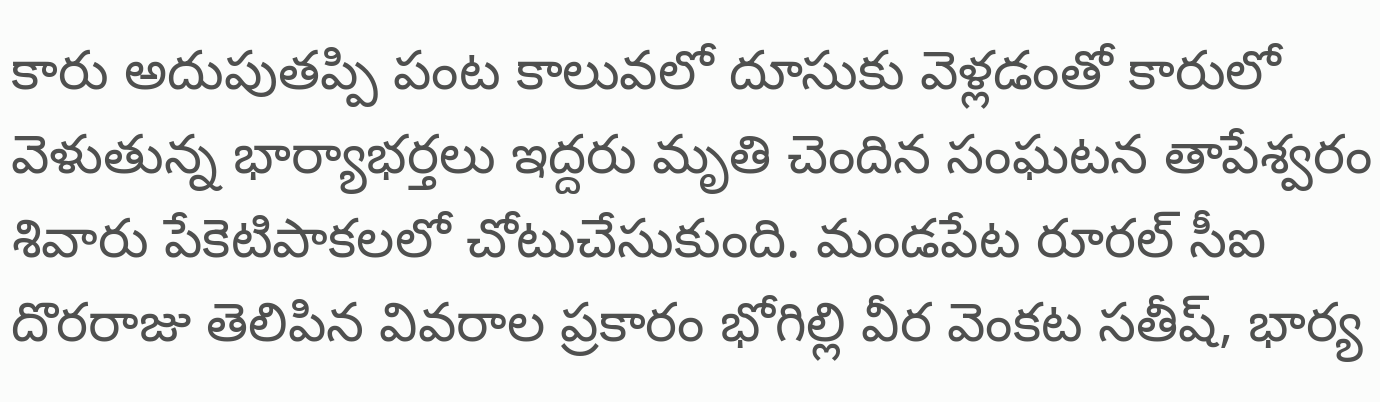కారు అదుపుతప్పి పంట కాలువలో దూసుకు వెళ్లడంతో కారులో వెళుతున్న భార్యాభర్తలు ఇద్దరు మృతి చెందిన సంఘటన తాపేశ్వరం శివారు పేకెటిపాకలలో చోటుచేసుకుంది. మండపేట రూరల్ సీఐ దొరరాజు తెలిపిన వివరాల ప్రకారం భోగిల్లి వీర వెంకట సతీష్, భార్య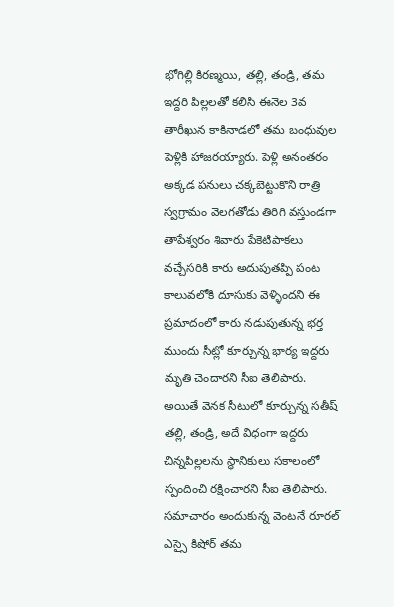భోగిల్లి కిరణ్మయి, తల్లి, తండ్రి, తమ ఇద్దరి పిల్లలతో కలిసి ఈనెల 3వ తారీఖున కాకినాడలో తమ బంధువుల పెళ్లికి హాజరయ్యారు. పెళ్లి అనంతరం అక్కడ పనులు చక్కబెట్టుకొని రాత్రి స్వగ్రామం వెలగతోడు తిరిగి వస్తుండగా తాపేశ్వరం శివారు పేకెటిపాకలు వచ్చేసరికి కారు అదుపుతప్పి పంట కాలువలోకి దూసుకు వెళ్ళిందని ఈ ప్రమాదంలో కారు నడుపుతున్న భర్త ముందు సీట్లో కూర్చున్న భార్య ఇద్దరు మృతి చెందారని సీఐ తెలిపారు. అయితే వెనక సీటులో కూర్చున్న సతీష్ తల్లి, తండ్రి, అదే విధంగా ఇద్దరు చిన్నపిల్లలను స్థానికులు సకాలంలో స్పందించి రక్షించారని సీఐ తెలిపారు. సమాచారం అందుకున్న వెంటనే రూరల్ ఎస్సై కిషోర్ తమ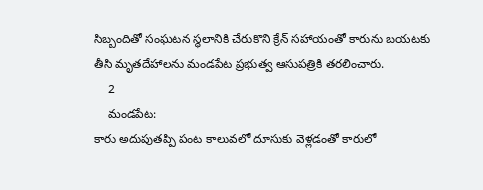సిబ్బందితో సంఘటన స్థలానికి చేరుకొని క్రేన్ సహాయంతో కారును బయటకు తీసి మృతదేహాలను మండపేట ప్రభుత్వ ఆసుపత్రికి తరలించారు.
    2
    మండపేట:
కారు అదుపుతప్పి పంట కాలువలో దూసుకు వెళ్లడంతో కారులో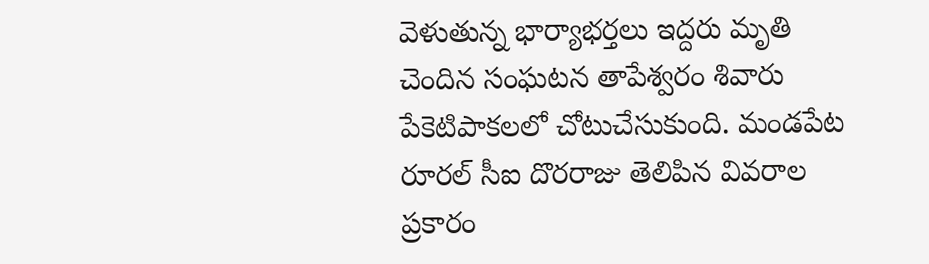వెళుతున్న భార్యాభర్తలు ఇద్దరు మృతి చెందిన సంఘటన తాపేశ్వరం శివారు పేకెటిపాకలలో చోటుచేసుకుంది. మండపేట రూరల్ సీఐ దొరరాజు తెలిపిన వివరాల ప్రకారం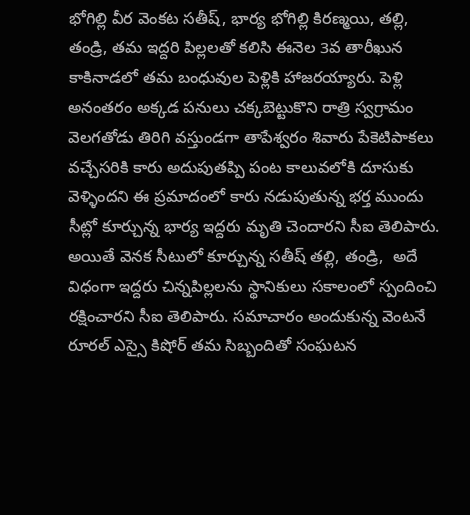భోగిల్లి వీర వెంకట సతీష్, భార్య భోగిల్లి కిరణ్మయి, తల్లి, తండ్రి, తమ ఇద్దరి పిల్లలతో కలిసి ఈనెల 3వ తారీఖున కాకినాడలో తమ బంధువుల పెళ్లికి హాజరయ్యారు. పెళ్లి అనంతరం అక్కడ పనులు చక్కబెట్టుకొని రాత్రి స్వగ్రామం వెలగతోడు తిరిగి వస్తుండగా తాపేశ్వరం శివారు పేకెటిపాకలు వచ్చేసరికి కారు అదుపుతప్పి పంట కాలువలోకి దూసుకు వెళ్ళిందని ఈ ప్రమాదంలో కారు నడుపుతున్న భర్త ముందు సీట్లో కూర్చున్న భార్య ఇద్దరు మృతి చెందారని సీఐ తెలిపారు. అయితే వెనక సీటులో కూర్చున్న సతీష్ తల్లి, తండ్రి,  అదే విధంగా ఇద్దరు చిన్నపిల్లలను స్థానికులు సకాలంలో స్పందించి రక్షించారని సీఐ తెలిపారు. సమాచారం అందుకున్న వెంటనే రూరల్ ఎస్సై కిషోర్ తమ సిబ్బందితో సంఘటన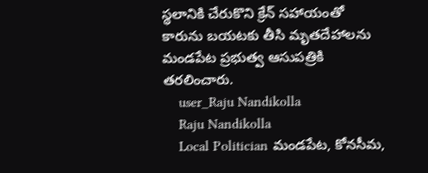స్థలానికి చేరుకొని క్రేన్ సహాయంతో కారును బయటకు తీసి మృతదేహాలను మండపేట ప్రభుత్వ ఆసుపత్రికి తరలించారు.
    user_Raju Nandikolla
    Raju Nandikolla
    Local Politician మండపేట, కోనసీమ,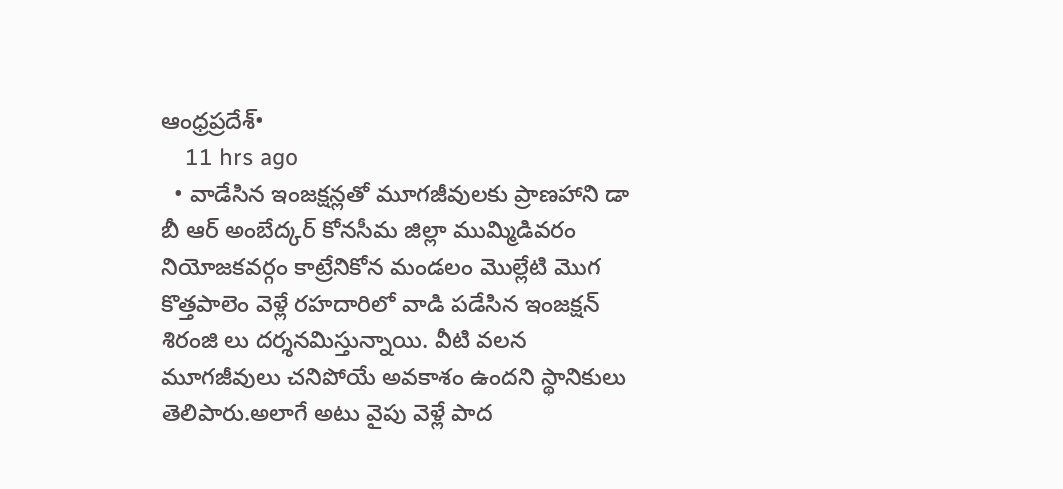ఆంధ్రప్రదేశ్•
    11 hrs ago
  • వాడేసిన ఇంజక్షన్లతో మూగజీవులకు ప్రాణహాని డా బీ ఆర్ అంబేద్కర్ కోనసీమ జిల్లా ముమ్మిడివరం నియోజకవర్గం కాట్రేనికోన మండలం మొల్లేటి మొగ కొత్తపాలెం వెళ్లే రహదారిలో వాడి పడేసిన ఇంజక్షన్ శిరంజి లు దర్శనమిస్తున్నాయి. వీటి వలన మూగజీవులు చనిపోయే అవకాశం ఉందని స్థానికులు తెలిపారు.అలాగే అటు వైపు వెళ్లే పాద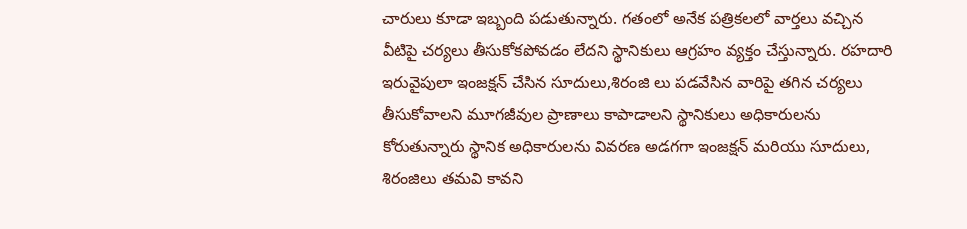చారులు కూడా ఇబ్బంది పడుతున్నారు. గతంలో అనేక పత్రికలలో వార్తలు వచ్చిన వీటిపై చర్యలు తీసుకోకపోవడం లేదని స్థానికులు ఆగ్రహం వ్యక్తం చేస్తున్నారు. రహదారి ఇరువైపులా ఇంజక్షన్ చేసిన సూదులు,శిరంజి లు పడవేసిన వారిపై తగిన చర్యలు తీసుకోవాలని మూగజీవుల ప్రాణాలు కాపాడాలని స్థానికులు అధికారులను కోరుతున్నారు స్థానిక అధికారులను వివరణ అడగగా ఇంజక్షన్ మరియు సూదులు, శిరంజిలు తమవి కావని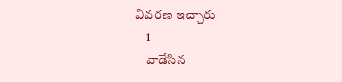వివరణ ఇచ్చారు
    1
    వాడేసిన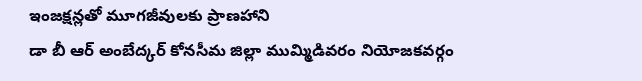ఇంజక్షన్లతో మూగజీవులకు ప్రాణహాని
డా బీ ఆర్ అంబేద్కర్ కోనసీమ జిల్లా ముమ్మిడివరం నియోజకవర్గం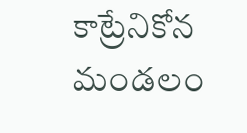కాట్రేనికోన మండలం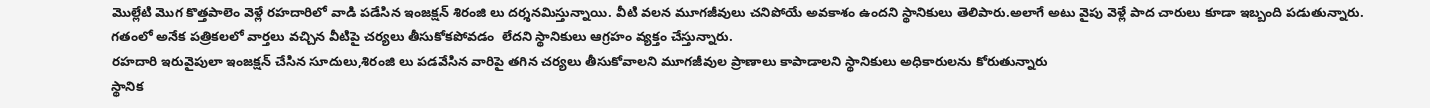మొల్లేటి మొగ కొత్తపాలెం వెళ్లే రహదారిలో వాడి పడేసిన ఇంజక్షన్ శిరంజి లు దర్శనమిస్తున్నాయి. వీటి వలన మూగజీవులు చనిపోయే అవకాశం ఉందని స్థానికులు తెలిపారు.అలాగే అటు వైపు వెళ్లే పాద చారులు కూడా ఇబ్బంది పడుతున్నారు.
గతంలో అనేక పత్రికలలో వార్తలు వచ్చిన వీటిపై చర్యలు తీసుకోకపోవడం  లేదని స్థానికులు ఆగ్రహం వ్యక్తం చేస్తున్నారు.
రహదారి ఇరువైపులా ఇంజక్షన్ చేసిన సూదులు,శిరంజి లు పడవేసిన వారిపై తగిన చర్యలు తీసుకోవాలని మూగజీవుల ప్రాణాలు కాపాడాలని స్థానికులు అధికారులను కోరుతున్నారు
స్థానిక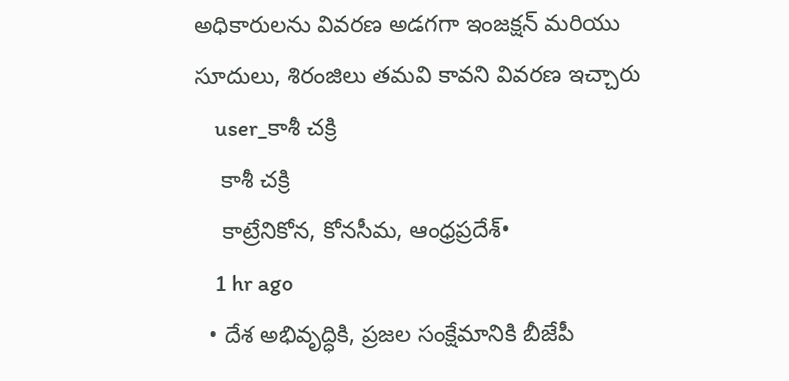అధికారులను వివరణ అడగగా ఇంజక్షన్ మరియు సూదులు, శిరంజిలు తమవి కావని వివరణ ఇచ్చారు
    user_కాశీ చక్రి
    కాశీ చక్రి
    కాట్రేనికోన, కోనసీమ, ఆంధ్రప్రదేశ్•
    1 hr ago
  • దేశ అభివృద్ధికి, ప్రజల సంక్షేమానికి బీజేపీ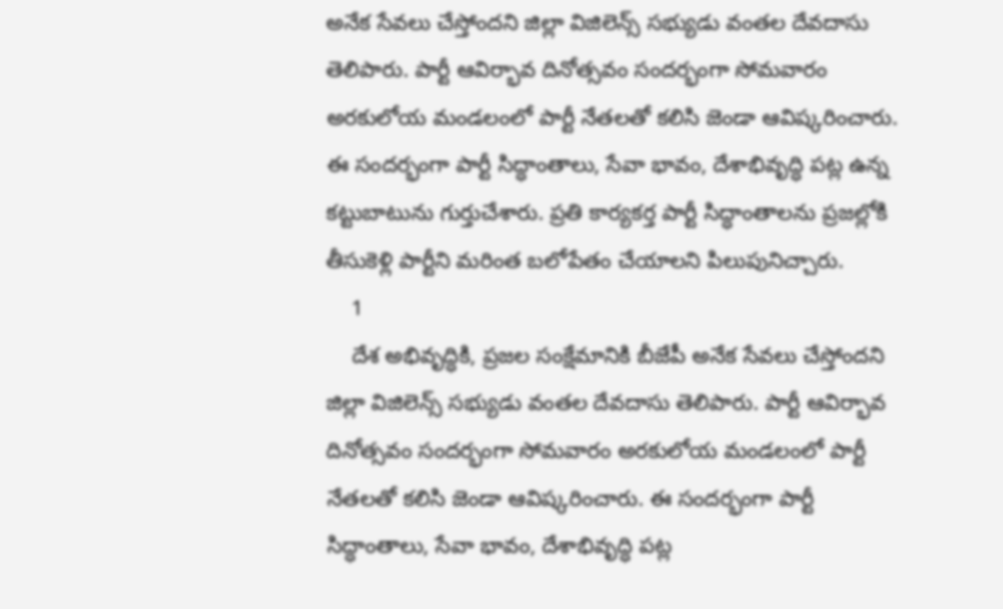అనేక సేవలు చేస్తోందని జిల్లా విజిలెన్స్ సభ్యుడు వంతల దేవదాసు తెలిపారు. పార్టీ ఆవిర్భావ దినోత్సవం సందర్భంగా సోమవారం అరకులోయ మండలంలో పార్టీ నేతలతో కలిసి జెండా ఆవిష్కరించారు. ఈ సందర్భంగా పార్టీ సిద్ధాంతాలు, సేవా భావం, దేశాభివృద్ధి పట్ల ఉన్న కట్టుబాటును గుర్తుచేశారు. ప్రతి కార్యకర్త పార్టీ సిద్ధాంతాలను ప్రజల్లోకి తీసుకెళ్లి పార్టీని మరింత బలోపేతం చేయాలని పిలుపునిచ్చారు.
    1
    దేశ అభివృద్ధికి, ప్రజల సంక్షేమానికి బీజేపీ అనేక సేవలు చేస్తోందని జిల్లా విజిలెన్స్ సభ్యుడు వంతల దేవదాసు తెలిపారు. పార్టీ ఆవిర్భావ దినోత్సవం సందర్భంగా సోమవారం అరకులోయ మండలంలో పార్టీ నేతలతో కలిసి జెండా ఆవిష్కరించారు. ఈ సందర్భంగా పార్టీ సిద్ధాంతాలు, సేవా భావం, దేశాభివృద్ధి పట్ల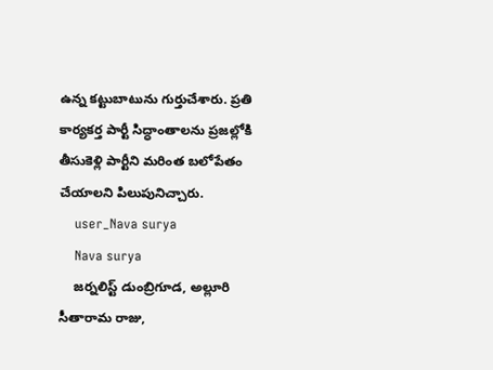ఉన్న కట్టుబాటును గుర్తుచేశారు. ప్రతి కార్యకర్త పార్టీ సిద్ధాంతాలను ప్రజల్లోకి తీసుకెళ్లి పార్టీని మరింత బలోపేతం చేయాలని పిలుపునిచ్చారు.
    user_Nava surya
    Nava surya
    జర్నలిస్ట్ డుంబ్రిగూడ, అల్లూరి సీతారామ రాజు,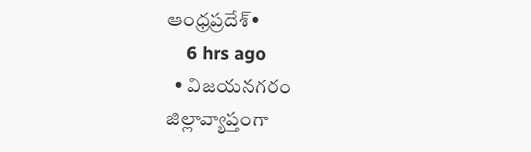ఆంధ్రప్రదేశ్•
    6 hrs ago
  • విజయనగరం జిల్లావ్యాప్తంగా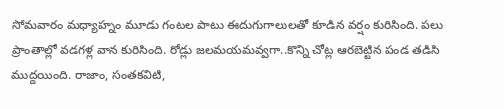సోమవారం మధ్యాహ్నం మూడు గంటల పాటు ఈదుగుగాలులతో కూడిన వర్షం కురిసింది. పలు ప్రాంతాల్లో వడగళ్ల వాన కురిసింది. రోడ్లు జలమయమవ్వగా..కొన్ని చోట్ల ఆరబెట్టిన పండ తడిసి ముద్దయింది. రాజాం, సంతకవిటి,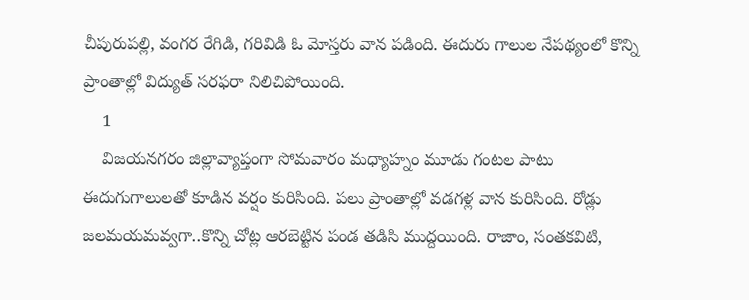చీపురుపల్లి, వంగర రేగిడి, గరివిడి ఓ మోస్తరు వాన పడింది. ఈదురు గాలుల నేపథ్యంలో కొన్ని ప్రాంతాల్లో విద్యుత్ సరఫరా నిలిచిపోయింది.
    1
    విజయనగరం జిల్లావ్యాప్తంగా సోమవారం మధ్యాహ్నం మూడు గంటల పాటు ఈదుగుగాలులతో కూడిన వర్షం కురిసింది. పలు ప్రాంతాల్లో వడగళ్ల వాన కురిసింది. రోడ్లు జలమయమవ్వగా..కొన్ని చోట్ల ఆరబెట్టిన పండ తడిసి ముద్దయింది. రాజాం, సంతకవిటి,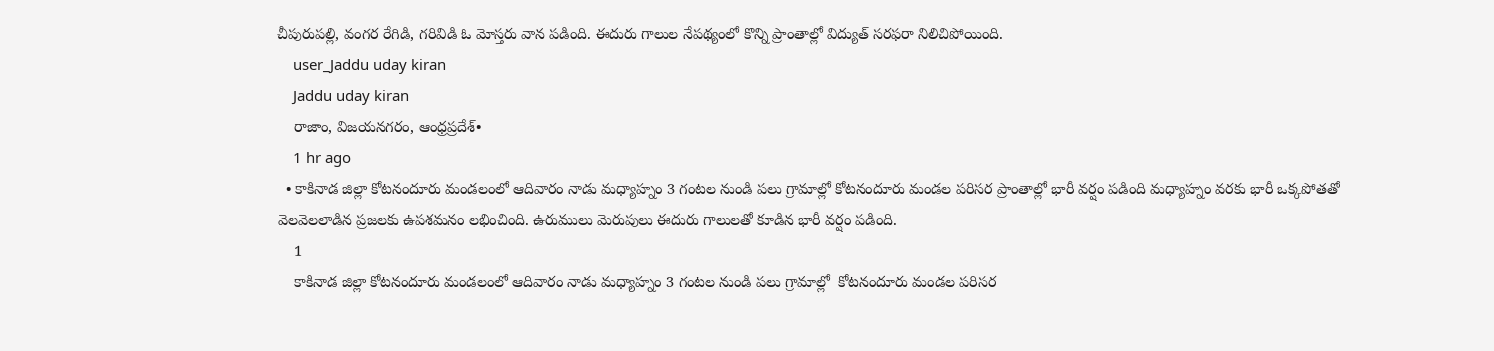చీపురుపల్లి, వంగర రేగిడి, గరివిడి ఓ మోస్తరు వాన పడింది. ఈదురు గాలుల నేపథ్యంలో కొన్ని ప్రాంతాల్లో విద్యుత్ సరఫరా నిలిచిపోయింది.
    user_Jaddu uday kiran
    Jaddu uday kiran
    రాజాం, విజయనగరం, ఆంధ్రప్రదేశ్•
    1 hr ago
  • కాకినాడ జిల్లా కోటనందూరు మండలంలో ఆదివారం నాడు మధ్యాహ్నం 3 గంటల నుండి పలు గ్రామాల్లో కోటనందూరు మండల పరిసర ప్రాంతాల్లో భారీ వర్షం పడింది మధ్యాహ్నం వరకు భారీ ఒక్కపోతతో వెలవెలలాడిన ప్రజలకు ఉపశమనం లభించింది. ఉరుములు మెరుపులు ఈదురు గాలులతో కూడిన భారీ వర్షం పడింది.
    1
    కాకినాడ జిల్లా కోటనందూరు మండలంలో ఆదివారం నాడు మధ్యాహ్నం 3 గంటల నుండి పలు గ్రామాల్లో  కోటనందూరు మండల పరిసర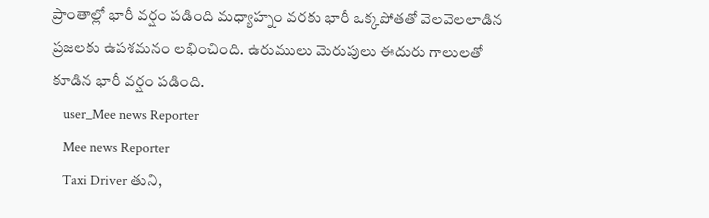ప్రాంతాల్లో భారీ వర్షం పడింది మధ్యాహ్నం వరకు భారీ ఒక్కపోతతో వెలవెలలాడిన ప్రజలకు ఉపశమనం లభించింది. ఉరుములు మెరుపులు ఈదురు గాలులతో కూడిన భారీ వర్షం పడింది.
    user_Mee news Reporter
    Mee news Reporter
    Taxi Driver తుని,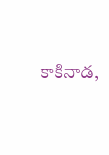కాకినాడ,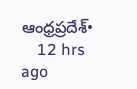ఆంధ్రప్రదేశ్•
    12 hrs ago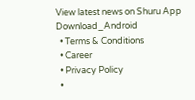View latest news on Shuru App
Download_Android
  • Terms & Conditions
  • Career
  • Privacy Policy
  •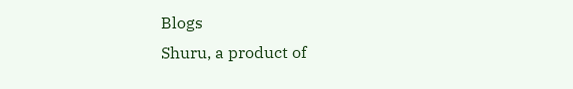Blogs
Shuru, a product of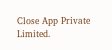Close App Private Limited.